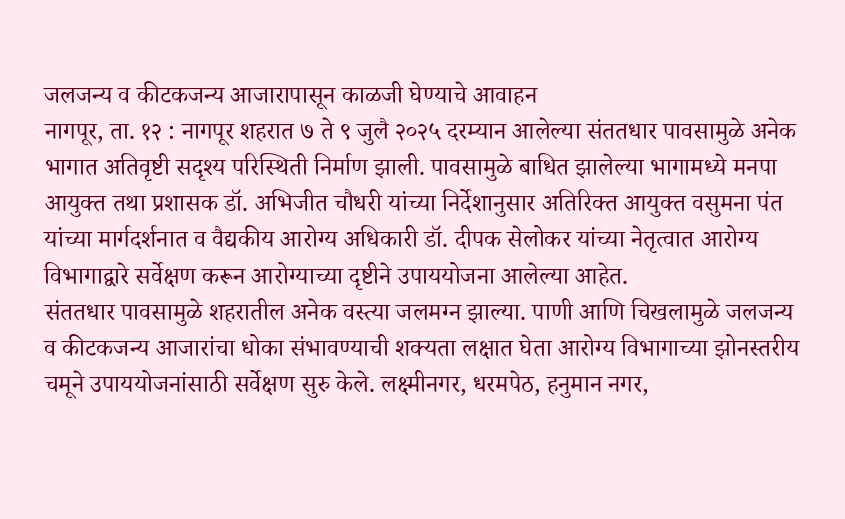जलजन्य व कीटकजन्य आजारापासून काळजी घेण्याचे आवाहन
नागपूर, ता. १२ : नागपूर शहरात ७ ते ९ जुलै २०२५ दरम्यान आलेल्या संततधार पावसामुळे अनेक भागात अतिवृष्टी सदृश्य परिस्थिती निर्माण झाली. पावसामुळे बाधित झालेल्या भागामध्ये मनपा आयुक्त तथा प्रशासक डॉ. अभिजीत चौधरी यांच्या निर्देशानुसार अतिरिक्त आयुक्त वसुमना पंत यांच्या मार्गदर्शनात व वैद्यकीय आरोग्य अधिकारी डॉ. दीपक सेलोकर यांच्या नेतृत्वात आरोग्य विभागाद्वारे सर्वेक्षण करून आरोग्याच्या दृष्टीने उपाययोजना आलेल्या आहेत.
संततधार पावसामुळे शहरातील अनेक वस्त्या जलमग्न झाल्या. पाणी आणि चिखलामुळे जलजन्य व कीटकजन्य आजारांचा धोका संभावण्याची शक्यता लक्षात घेता आरोग्य विभागाच्या झोनस्तरीय चमूने उपाययोजनांसाठी सर्वेक्षण सुरु केले. लक्ष्मीनगर, धरमपेठ, हनुमान नगर,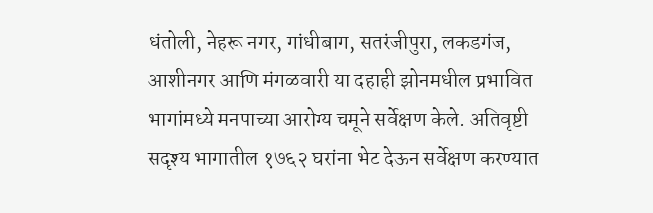धंतोली, नेहरू नगर, गांधीबाग, सतरंजीपुरा, लकडगंज, आशीनगर आणि मंगळवारी या दहाही झोनमधील प्रभावित भागांमध्ये मनपाच्या आरोग्य चमूने सर्वेक्षण केले. अतिवृष्टी सदृश्य भागातील १७६२ घरांना भेट देऊन सर्वेक्षण करण्यात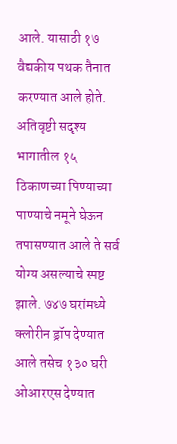आले. यासाठी १७ वैद्यकीय पथक तैनात करण्यात आले होते. अतिवृष्टी सदृश्य भागातील १५ ठिकाणच्या पिण्याच्या पाण्याचे नमूने घेऊन तपासण्यात आले ते सर्व योग्य असल्याचे स्पष्ट झाले. ७४७ घरांमध्ये क्लोरीन ड्रॉप देण्यात आले तसेच १३० घरी ओआरएस देण्यात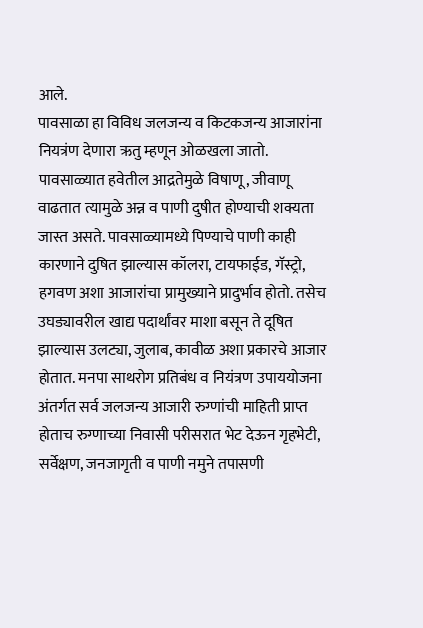आले.
पावसाळा हा विविध जलजन्य व किटकजन्य आजारांना नियत्रंण देणारा ऋतु म्हणून ओळखला जातो. पावसाळ्यात हवेतील आद्रतेमुळे विषाणू, जीवाणू वाढतात त्यामुळे अन्न व पाणी दुषीत होण्याची शक्यता जास्त असते. पावसाळ्यामध्ये पिण्याचे पाणी काही कारणाने दुषित झाल्यास कॉलरा, टायफाईड, गॅस्ट्रो, हगवण अशा आजारांचा प्रामुख्याने प्रादुर्भाव होतो. तसेच उघड्यावरील खाद्य पदार्थांवर माशा बसून ते दूषित झाल्यास उलट्या, जुलाब, कावीळ अशा प्रकारचे आजार होतात. मनपा साथरोग प्रतिबंध व नियंत्रण उपाययोजना अंतर्गत सर्व जलजन्य आजारी रुग्णांची माहिती प्राप्त होताच रुग्णाच्या निवासी परीसरात भेट देऊन गृहभेटी, सर्वेक्षण, जनजागृती व पाणी नमुने तपासणी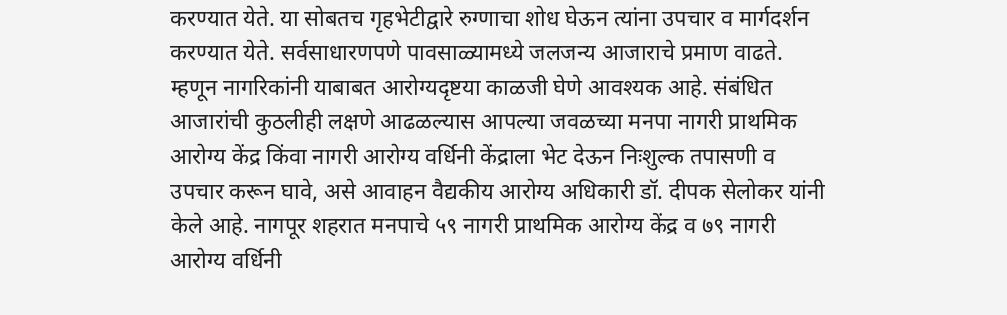करण्यात येते. या सोबतच गृहभेटीद्वारे रुग्णाचा शोध घेऊन त्यांना उपचार व मार्गदर्शन करण्यात येते. सर्वसाधारणपणे पावसाळ्यामध्ये जलजन्य आजाराचे प्रमाण वाढते. म्हणून नागरिकांनी याबाबत आरोग्यदृष्टया काळजी घेणे आवश्यक आहे. संबंधित आजारांची कुठलीही लक्षणे आढळल्यास आपल्या जवळच्या मनपा नागरी प्राथमिक आरोग्य केंद्र किंवा नागरी आरोग्य वर्धिनी केंद्राला भेट देऊन निःशुल्क तपासणी व उपचार करून घावे, असे आवाहन वैद्यकीय आरोग्य अधिकारी डॉ. दीपक सेलोकर यांनी केले आहे. नागपूर शहरात मनपाचे ५९ नागरी प्राथमिक आरोग्य केंद्र व ७९ नागरी आरोग्य वर्धिनी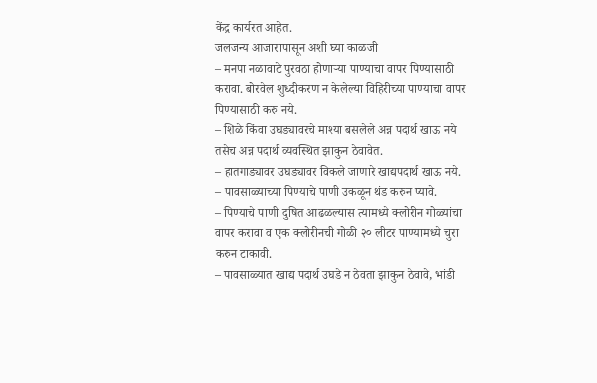केंद्र कार्यरत आहेत.
जलजन्य आजारापासून अशी घ्या काळजी
– मनपा नळावाटे पुरवठा होणाऱ्या पाण्याचा वापर पिण्यासाठी करावा. बोरवेल शुध्दीकरण न केलेल्या विहिरीच्या पाण्याचा वापर पिण्यासाठी करु नये.
– शिळे किंवा उघड्यावरचे माश्या बसलेले अन्न पदार्थ खाऊ नये तसेच अन्न पदार्थ व्यवस्थित झाकुन ठेवावेत.
– हातगाड्यावर उघड्यावर विकले जाणारे खाद्यपदार्थ खाऊ नये.
– पावसाळ्याच्या पिण्याचे पाणी उकळून थंड करुन प्यावे.
– पिण्याचे पाणी दुषित आढळल्यास त्यामध्ये क्लोरीन गोळ्यांचा वापर करावा व एक क्लोरीनची गोळी २० लीटर पाण्यामध्ये चुरा करुन टाकावी.
– पावसाळ्यात खाद्य पदार्थ उघडे न ठेवता झाकुन ठेवावे, भांडी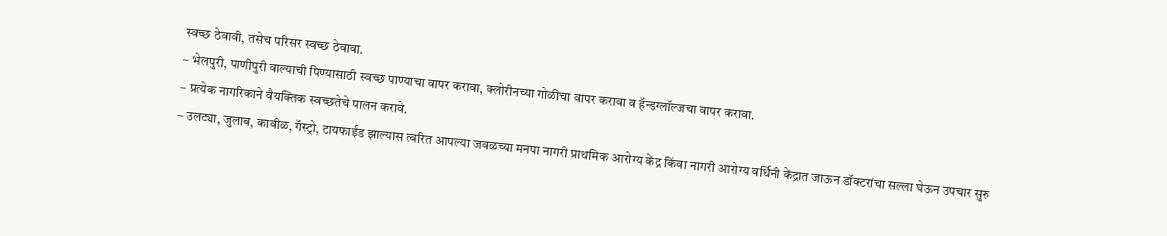स्वच्छ ठेवावी, तसेच परिसर स्वच्छ ठेवावा.
– भेलपुरी, पाणीपुरी वाल्याची पिण्यासाठी स्वच्छ पाण्याचा वापर करावा, क्लोरीनच्या गोळीचा वापर करावा व हॅन्डग्लॉल्जचा वापर करावा.
– प्रत्येक नागरिकाने वैयक्तिक स्वच्छतेचे पालन करावे.
– उलट्या, जुलाब, कावीळ, गॅस्ट्रो, टायफाईड झाल्यास त्वरित आपल्या जवळच्या मनपा नागरी प्राथमिक आरोग्य केंद्र किंवा नागरी आरोग्य वर्धिनी केंद्रात जाऊन डॉक्टरांचा सल्ला घेऊन उपचार सुरु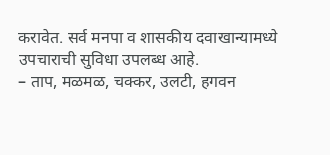करावेत. सर्व मनपा व शासकीय दवाखान्यामध्ये उपचाराची सुविधा उपलब्ध आहे.
– ताप, मळमळ, चक्कर, उलटी, हगवन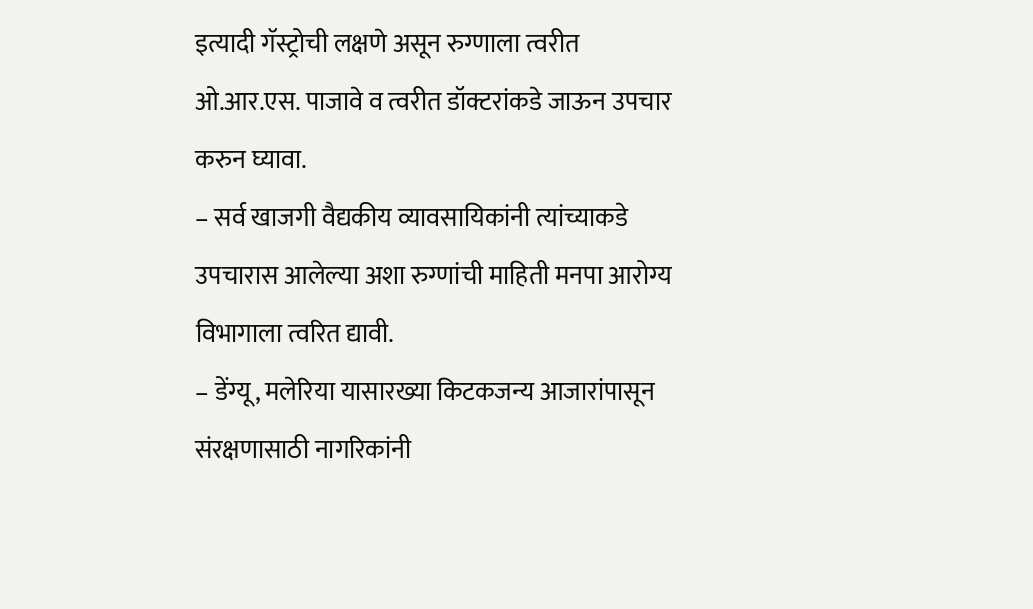इत्यादी गॅस्ट्रोची लक्षणे असून रुग्णाला त्वरीत ओ.आर.एस. पाजावे व त्वरीत डॉक्टरांकडे जाऊन उपचार करुन घ्यावा.
– सर्व खाजगी वैद्यकीय व्यावसायिकांनी त्यांच्याकडे उपचारास आलेल्या अशा रुग्णांची माहिती मनपा आरोग्य विभागाला त्वरित द्यावी.
– डेंग्यू, मलेरिया यासारख्या किटकजन्य आजारांपासून संरक्षणासाठी नागरिकांनी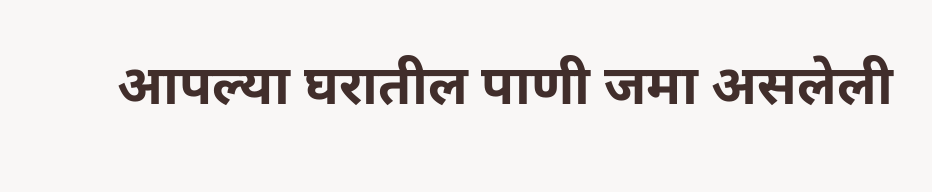आपल्या घरातील पाणी जमा असलेली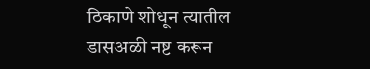ठिकाणे शोधून त्यातील डासअळी नष्ट करून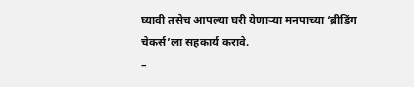घ्यावी तसेच आपल्या घरी येणाऱ्या मनपाच्या ‘ब्रीडिंग चेकर्स’ला सहकार्य करावे.
–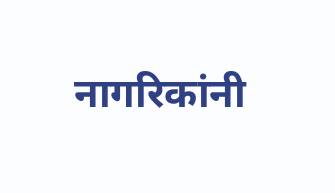नागरिकांनी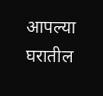आपल्या घरातील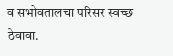व सभोवतालचा परिसर स्वच्छ ठेवावा.